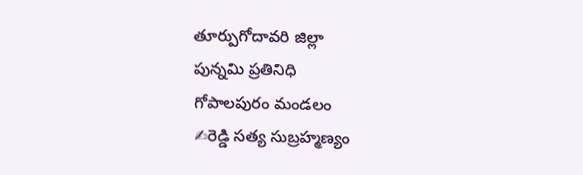తూర్పుగోదావరి జిల్లా
పున్నమి ప్రతినిధి
గోపాలపురం మండలం
✍రెడ్డి సత్య సుబ్రహ్మణ్యం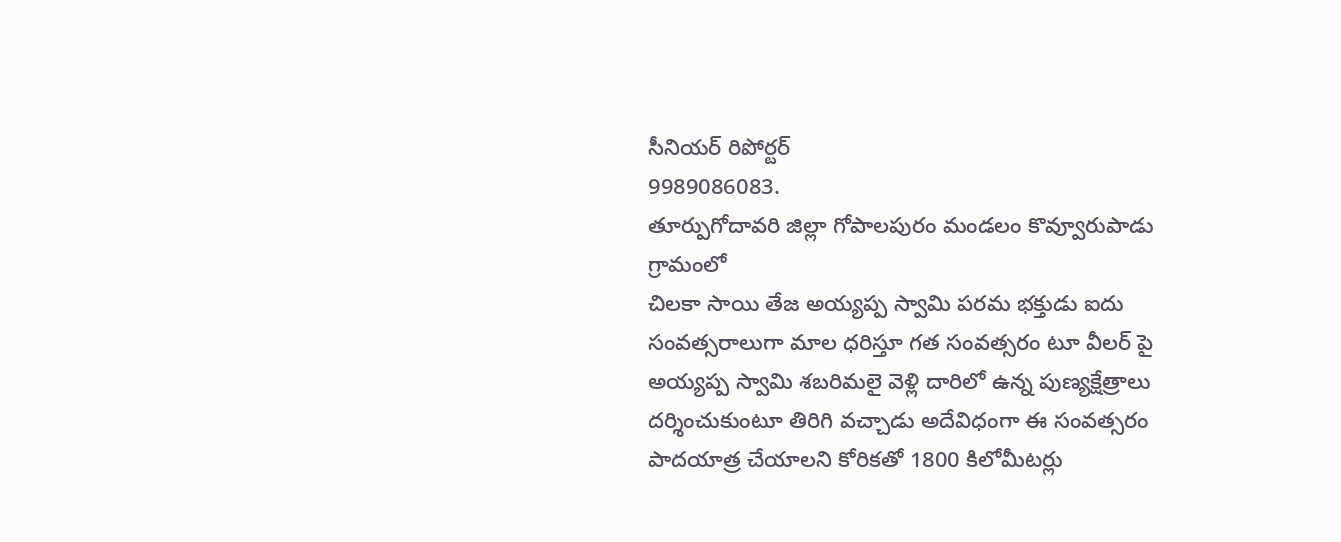సీనియర్ రిపోర్టర్
9989086083.
తూర్పుగోదావరి జిల్లా గోపాలపురం మండలం కొవ్వూరుపాడు గ్రామంలో
చిలకా సాయి తేజ అయ్యప్ప స్వామి పరమ భక్తుడు ఐదు సంవత్సరాలుగా మాల ధరిస్తూ గత సంవత్సరం టూ వీలర్ పై అయ్యప్ప స్వామి శబరిమలై వెళ్లి దారిలో ఉన్న పుణ్యక్షేత్రాలు దర్శించుకుంటూ తిరిగి వచ్చాడు అదేవిధంగా ఈ సంవత్సరం పాదయాత్ర చేయాలని కోరికతో 1800 కిలోమీటర్లు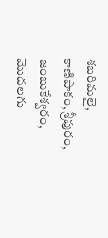శబరిమలై, కాణిపాకం, శ్రీపురం, జంబుకేశ్వరం, మొదలగు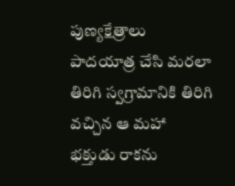పుణ్యక్షేత్రాలు పాదయాత్ర చేసి మరలా తిరిగి స్వగ్రామానికి తిరిగి వచ్చిన ఆ మహా భక్తుడు రాకను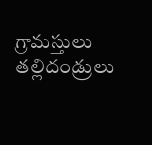గ్రామస్తులు తల్లిదండ్రులు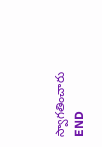స్వాగతించారు
END